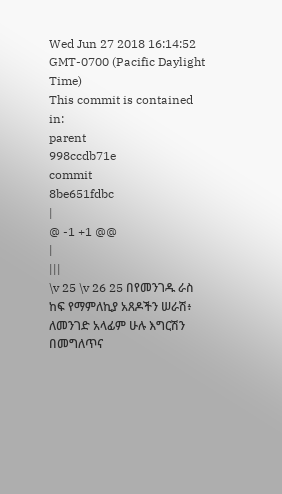Wed Jun 27 2018 16:14:52 GMT-0700 (Pacific Daylight Time)
This commit is contained in:
parent
998ccdb71e
commit
8be651fdbc
|
@ -1 +1 @@
|
|||
\v 25 \v 26 25 በየመንገዱ ራስ ከፍ የማምለኪያ አጸዶችን ሠራሽ፥ ለመንገድ አላፊም ሁሉ እግርሽን በመግለጥና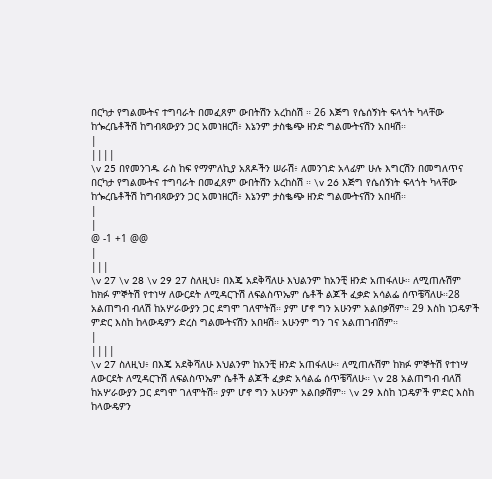በርካታ የግልሙትና ተግባራት በመፈጸም ውበትሽን አረከስሽ ። 26 እጅግ የሴሰኝነት ፍላጎት ካላቸው ከጐረቤቶችሽ ከግብጻውያን ጋር አመነዘርሽ፥ እኔንም ታስቈጭ ዘንድ ግልሙትናሽን አበዛሽ።
|
||||
\v 25 በየመንገዱ ራስ ከፍ የማምለኪያ አጸዶችን ሠራሽ፥ ለመንገድ አላፊም ሁሉ እግርሽን በመግለጥና በርካታ የግልሙትና ተግባራት በመፈጸም ውበትሽን አረከስሽ ። \v 26 እጅግ የሴሰኝነት ፍላጎት ካላቸው ከጐረቤቶችሽ ከግብጻውያን ጋር አመነዘርሽ፥ እኔንም ታስቈጭ ዘንድ ግልሙትናሽን አበዛሽ።
|
|
@ -1 +1 @@
|
|||
\v 27 \v 28 \v 29 27 ስለዚህ፥ በእጄ አደቅሻለሁ እህልንም ከአንቺ ዘንድ አጠፋለሁ። ለሚጠሉሽም ከክፉ ምኞትሽ የተነሣ ለውርደት ለሚዳርጉሽ ለፍልስጥኤም ሴቶች ልጆች ፈቃድ አሳልፌ ሰጥቼሻለሁ።28 አልጠግብ ብለሽ ከአሦራውያን ጋር ደግሞ ገለሞትሽ። ያም ሆኖ ግን አሁንም አልበቃሽም። 29 እስከ ነጋዴዎች ምድር እስከ ከላውዴዎን ድረስ ግልሙትናሽን አበዛሽ። አሁንም ግን ገና አልጠገብሽም።
|
||||
\v 27 ስለዚህ፥ በእጄ አደቅሻለሁ እህልንም ከአንቺ ዘንድ አጠፋለሁ። ለሚጠሉሽም ከክፉ ምኞትሽ የተነሣ ለውርደት ለሚዳርጉሽ ለፍልስጥኤም ሴቶች ልጆች ፈቃድ አሳልፌ ሰጥቼሻለሁ። \v 28 አልጠግብ ብለሽ ከአሦራውያን ጋር ደግሞ ገለሞትሽ። ያም ሆኖ ግን አሁንም አልበቃሽም። \v 29 እስከ ነጋዴዎች ምድር እስከ ከላውዴዎን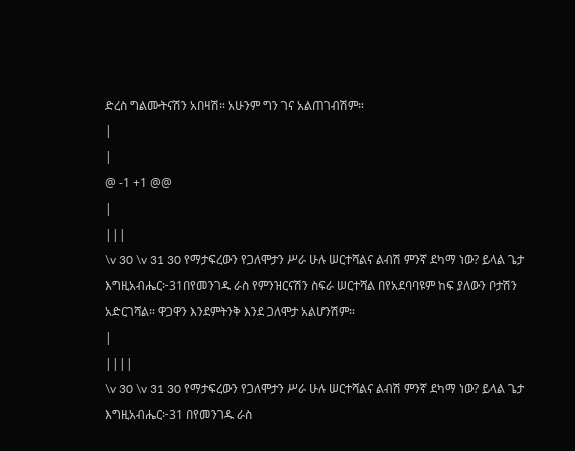ድረስ ግልሙትናሽን አበዛሽ። አሁንም ግን ገና አልጠገብሽም።
|
|
@ -1 +1 @@
|
|||
\v 30 \v 31 30 የማታፍረውን የጋለሞታን ሥራ ሁሉ ሠርተሻልና ልብሽ ምንኛ ደካማ ነው? ይላል ጌታ እግዚአብሔር፦31በየመንገዱ ራስ የምንዝርናሽን ስፍራ ሠርተሻል በየአደባባዩም ከፍ ያለውን ቦታሽን አድርገሻል። ዋጋዋን እንደምትንቅ እንደ ጋለሞታ አልሆንሽም።
|
||||
\v 30 \v 31 30 የማታፍረውን የጋለሞታን ሥራ ሁሉ ሠርተሻልና ልብሽ ምንኛ ደካማ ነው? ይላል ጌታ እግዚአብሔር፦31 በየመንገዱ ራስ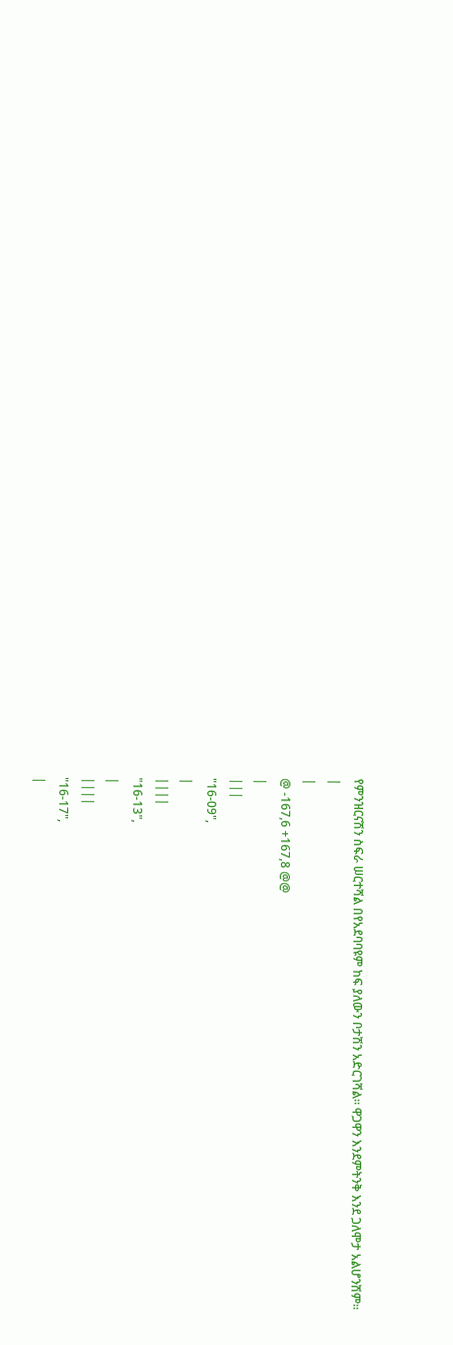የምንዝርናሽን ስፍራ ሠርተሻል በየአደባባዩም ከፍ ያለውን ቦታሽን አድርገሻል። ዋጋዋን እንደምትንቅ እንደ ጋለሞታ አልሆንሽም።
|
|
@ -167,6 +167,8 @@
|
|||
"16-09",
|
||||
"16-13",
|
||||
"16-17",
|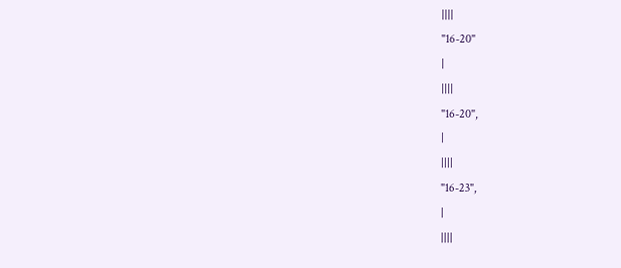||||
"16-20"
|
||||
"16-20",
|
||||
"16-23",
|
||||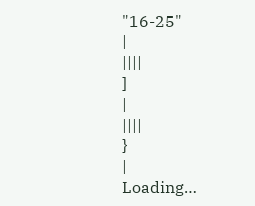"16-25"
|
||||
]
|
||||
}
|
Loading…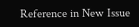Reference in New Issue